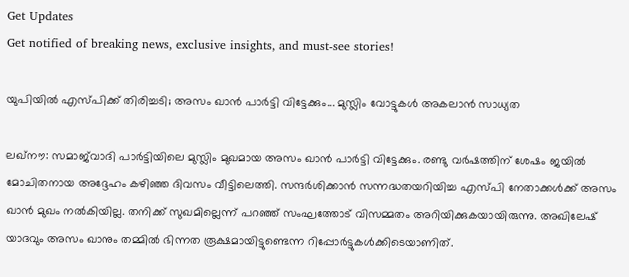Get Updates
Get notified of breaking news, exclusive insights, and must-see stories!

യുപിയില്‍ എസ്പിക്ക് തിരിച്ചടി; അസം ഖാന്‍ പാര്‍ട്ടി വിട്ടേക്കും... മുസ്ലിം വോട്ടുകള്‍ അകലാന്‍ സാധ്യത

ലഖ്‌നൗ: സമാജ്‌വാദി പാര്‍ട്ടിയിലെ മുസ്ലിം മുഖമായ അസം ഖാന്‍ പാര്‍ട്ടി വിട്ടേക്കും. രണ്ടു വര്‍ഷത്തിന് ശേഷം ജയില്‍ മോചിതനായ അദ്ദേഹം കഴിഞ്ഞ ദിവസം വീട്ടിലെത്തി. സന്ദര്‍ശിക്കാന്‍ സന്നദ്ധതയറിയിച്ച എസ്പി നേതാക്കള്‍ക്ക് അസം ഖാന്‍ മുഖം നല്‍കിയില്ല. തനിക്ക് സുഖമില്ലെന്ന് പറഞ്ഞ് സംഘത്തോട് വിസമ്മതം അറിയിക്കുകയായിരുന്നു. അഖിലേഷ് യാദവും അസം ഖാനും തമ്മില്‍ ഭിന്നത രൂക്ഷമായിട്ടുണ്ടെന്ന റിപ്പോര്‍ട്ടുകള്‍ക്കിടെയാണിത്.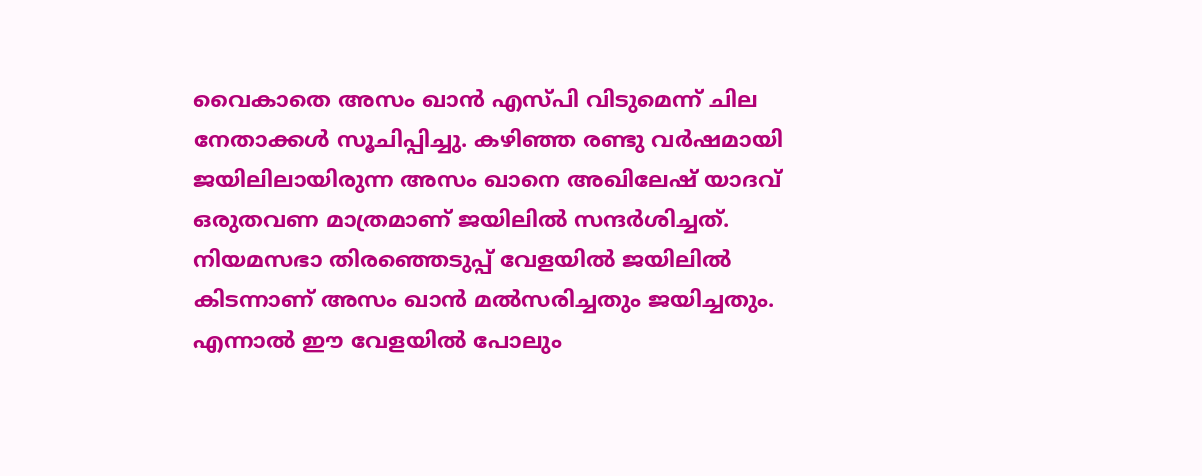വൈകാതെ അസം ഖാന്‍ എസ്പി വിടുമെന്ന് ചില നേതാക്കള്‍ സൂചിപ്പിച്ചു. കഴിഞ്ഞ രണ്ടു വര്‍ഷമായി ജയിലിലായിരുന്ന അസം ഖാനെ അഖിലേഷ് യാദവ് ഒരുതവണ മാത്രമാണ് ജയിലില്‍ സന്ദര്‍ശിച്ചത്. നിയമസഭാ തിരഞ്ഞെടുപ്പ് വേളയില്‍ ജയിലില്‍ കിടന്നാണ് അസം ഖാന്‍ മല്‍സരിച്ചതും ജയിച്ചതും. എന്നാല്‍ ഈ വേളയില്‍ പോലും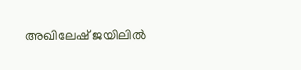അഖിലേഷ് ജയിലില്‍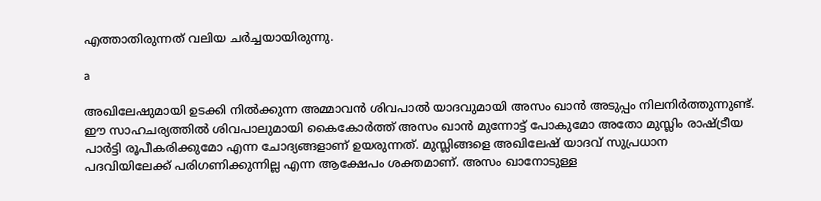എത്താതിരുന്നത് വലിയ ചര്‍ച്ചയായിരുന്നു.

a

അഖിലേഷുമായി ഉടക്കി നില്‍ക്കുന്ന അമ്മാവന്‍ ശിവപാല്‍ യാദവുമായി അസം ഖാന്‍ അടുപ്പം നിലനിര്‍ത്തുന്നുണ്ട്. ഈ സാഹചര്യത്തില്‍ ശിവപാലുമായി കൈകോര്‍ത്ത് അസം ഖാന്‍ മുന്നോട്ട് പോകുമോ അതോ മുസ്ലിം രാഷ്ട്രീയ പാര്‍ട്ടി രൂപീകരിക്കുമോ എന്ന ചോദ്യങ്ങളാണ് ഉയരുന്നത്. മുസ്ലിങ്ങളെ അഖിലേഷ് യാദവ് സുപ്രധാന പദവിയിലേക്ക് പരിഗണിക്കുന്നില്ല എന്ന ആക്ഷേപം ശക്തമാണ്. അസം ഖാനോടുള്ള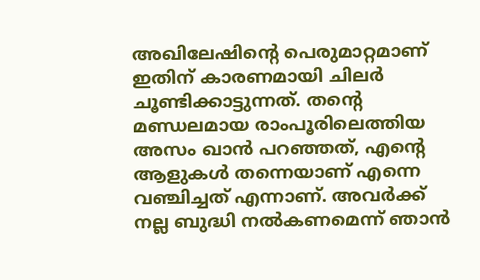അഖിലേഷിന്റെ പെരുമാറ്റമാണ് ഇതിന് കാരണമായി ചിലര്‍ ചൂണ്ടിക്കാട്ടുന്നത്. തന്റെ മണ്ഡലമായ രാംപൂരിലെത്തിയ അസം ഖാന്‍ പറഞ്ഞത്, എന്റെ ആളുകള്‍ തന്നെയാണ് എന്നെ വഞ്ചിച്ചത് എന്നാണ്. അവര്‍ക്ക് നല്ല ബുദ്ധി നല്‍കണമെന്ന് ഞാന്‍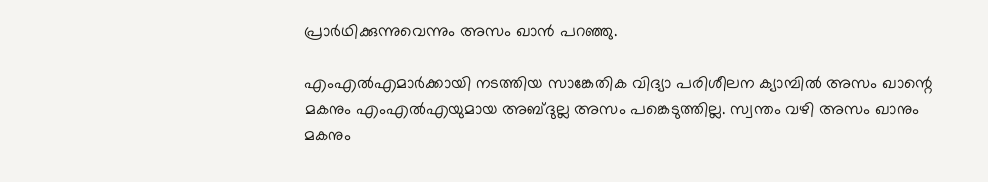പ്രാര്‍ഥിക്കുന്നുവെന്നും അസം ഖാന്‍ പറഞ്ഞു.

എംഎല്‍എമാര്‍ക്കായി നടത്തിയ സാങ്കേതിക വിദ്യാ പരിശീലന ക്യാമ്പില്‍ അസം ഖാന്റെ മകനും എംഎല്‍എയുമായ അബ്ദുല്ല അസം പങ്കെടുത്തില്ല. സ്വന്തം വഴി അസം ഖാനും മകനും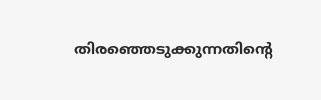തിരഞ്ഞെടുക്കുന്നതിന്റെ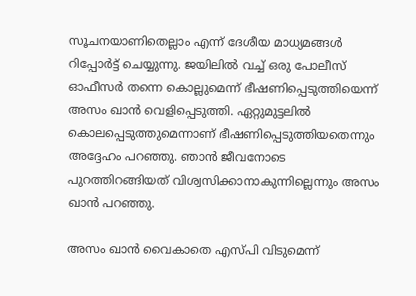സൂചനയാണിതെല്ലാം എന്ന് ദേശീയ മാധ്യമങ്ങള്‍ റിപ്പോര്‍ട്ട് ചെയ്യുന്നു. ജയിലില്‍ വച്ച് ഒരു പോലീസ് ഓഫീസര്‍ തന്നെ കൊല്ലുമെന്ന് ഭീഷണിപ്പെടുത്തിയെന്ന് അസം ഖാന്‍ വെളിപ്പെടുത്തി. ഏറ്റുമുട്ടലില്‍ കൊലപ്പെടുത്തുമെന്നാണ് ഭീഷണിപ്പെടുത്തിയതെന്നും അദ്ദേഹം പറഞ്ഞു. ഞാന്‍ ജീവനോടെ പുറത്തിറങ്ങിയത് വിശ്വസിക്കാനാകുന്നില്ലെന്നും അസം ഖാന്‍ പറഞ്ഞു.

അസം ഖാന്‍ വൈകാതെ എസ്പി വിടുമെന്ന്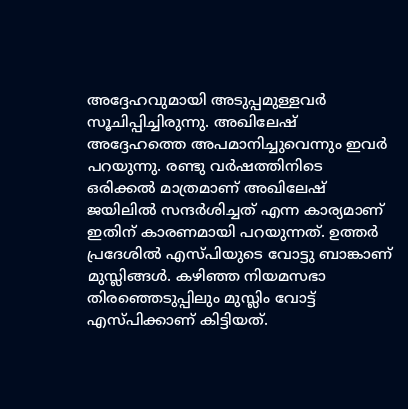അദ്ദേഹവുമായി അടുപ്പമുള്ളവര്‍ സൂചിപ്പിച്ചിരുന്നു. അഖിലേഷ് അദ്ദേഹത്തെ അപമാനിച്ചുവെന്നും ഇവര്‍ പറയുന്നു. രണ്ടു വര്‍ഷത്തിനിടെ ഒരിക്കല്‍ മാത്രമാണ് അഖിലേഷ് ജയിലില്‍ സന്ദര്‍ശിച്ചത് എന്ന കാര്യമാണ് ഇതിന് കാരണമായി പറയുന്നത്. ഉത്തര്‍ പ്രദേശില്‍ എസ്പിയുടെ വോട്ടു ബാങ്കാണ് മുസ്ലിങ്ങള്‍. കഴിഞ്ഞ നിയമസഭാ തിരഞ്ഞെടുപ്പിലും മുസ്ലിം വോട്ട് എസ്പിക്കാണ് കിട്ടിയത്.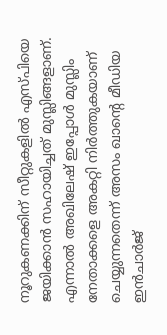നൂറുകണക്കിന് സീറ്റുകളില്‍ എസ്പിയെ ജയിക്കാന്‍ സഹായിച്ചത് മുസ്ലിങ്ങളാണ്. എന്നാല്‍ അഖിലേഷ് ഇപ്പോള്‍ മുസ്ലിം നേതാക്കളെ അകറ്റി നിര്‍ത്തുകയാണ് ചെയ്യുന്നതെന്ന് അസം ഖാന്റെ മീഡിയ ഇന്‍ചാര്‍ജ്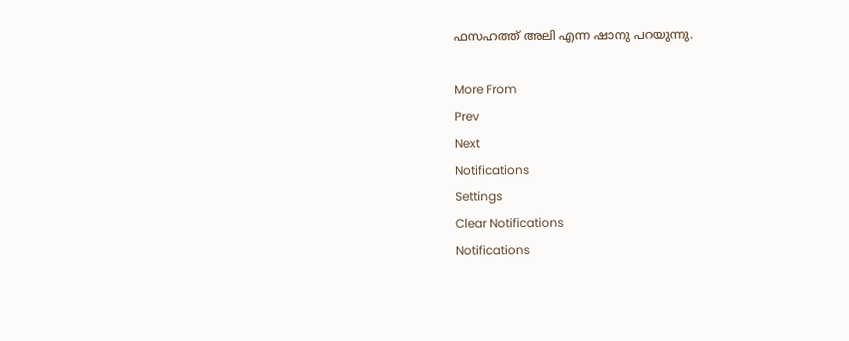ഫസഹത്ത് അലി എന്ന ഷാനു പറയുന്നു.

More From
Prev
Next
Notifications
Settings
Clear Notifications
Notifications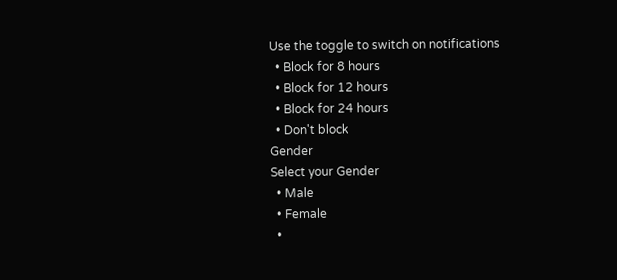Use the toggle to switch on notifications
  • Block for 8 hours
  • Block for 12 hours
  • Block for 24 hours
  • Don't block
Gender
Select your Gender
  • Male
  • Female
  •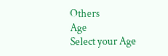Others
Age
Select your Age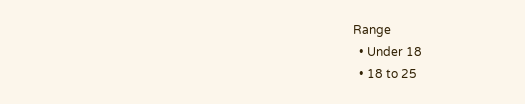Range
  • Under 18
  • 18 to 25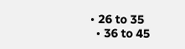• 26 to 35
  • 36 to 45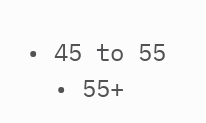• 45 to 55
  • 55+